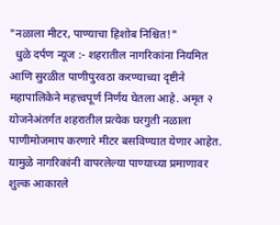"नळाला मीटर, पाण्याचा हिशोब निश्चित!"
  धुळे दर्पण न्यूज :- शहरातील नागरिकांना नियमित आणि सुरळीत पाणीपुरवठा करण्याच्या दृष्टीने महापालिकेने महत्त्वपूर्ण निर्णय घेतला आहे. अमृत २ योजनेअंतर्गत शहरातील प्रत्येक घरगुती नळाला पाणीमोजमाप करणारे मीटर बसविण्यात येणार आहेत. यामुळे नागरिकांनी वापरलेल्या पाण्याच्या प्रमाणावर शुल्क आकारले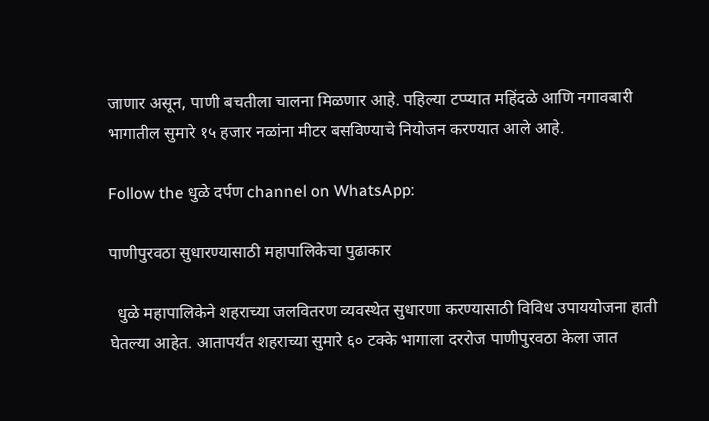जाणार असून, पाणी बचतीला चालना मिळणार आहे. पहिल्या टप्प्यात महिंदळे आणि नगावबारी भागातील सुमारे १५ हजार नळांना मीटर बसविण्याचे नियोजन करण्यात आले आहे.

Follow the धुळे दर्पण channel on WhatsApp:

पाणीपुरवठा सुधारण्यासाठी महापालिकेचा पुढाकार

  धुळे महापालिकेने शहराच्या जलवितरण व्यवस्थेत सुधारणा करण्यासाठी विविध उपाययोजना हाती घेतल्या आहेत. आतापर्यंत शहराच्या सुमारे ६० टक्के भागाला दररोज पाणीपुरवठा केला जात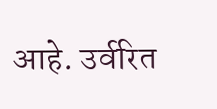आहे. उर्वरित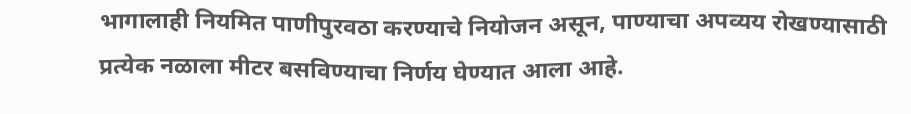भागालाही नियमित पाणीपुरवठा करण्याचे नियोजन असून, पाण्याचा अपव्यय रोखण्यासाठी प्रत्येक नळाला मीटर बसविण्याचा निर्णय घेण्यात आला आहे.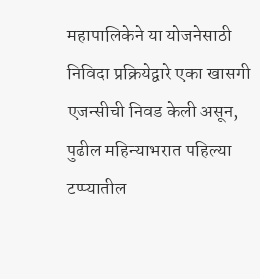महापालिकेने या योजनेसाठी निविदा प्रक्रियेद्वारे एका खासगी एजन्सीची निवड केली असून, पुढील महिन्याभरात पहिल्या टप्प्यातील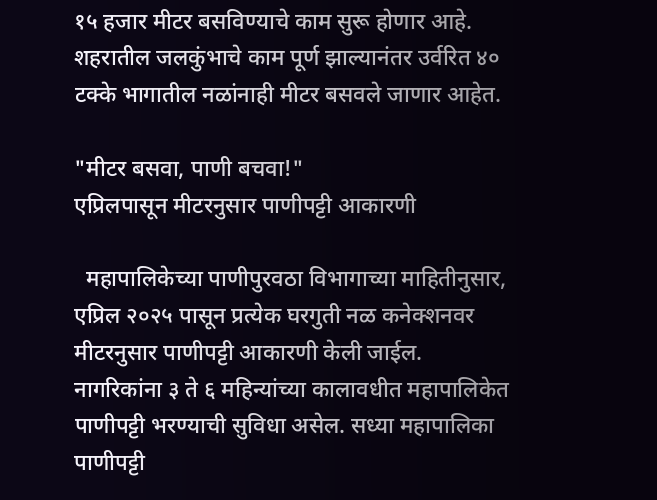१५ हजार मीटर बसविण्याचे काम सुरू होणार आहे. शहरातील जलकुंभाचे काम पूर्ण झाल्यानंतर उर्वरित ४० टक्के भागातील नळांनाही मीटर बसवले जाणार आहेत.

"मीटर बसवा, पाणी बचवा!"
एप्रिलपासून मीटरनुसार पाणीपट्टी आकारणी

  महापालिकेच्या पाणीपुरवठा विभागाच्या माहितीनुसार, एप्रिल २०२५ पासून प्रत्येक घरगुती नळ कनेक्शनवर मीटरनुसार पाणीपट्टी आकारणी केली जाईल. नागरिकांना ३ ते ६ महिन्यांच्या कालावधीत महापालिकेत पाणीपट्टी भरण्याची सुविधा असेल. सध्या महापालिका पाणीपट्टी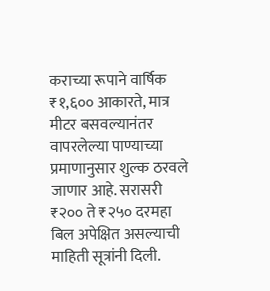कराच्या रूपाने वार्षिक ₹१,६०० आकारते, मात्र मीटर बसवल्यानंतर वापरलेल्या पाण्याच्या प्रमाणानुसार शुल्क ठरवले जाणार आहे. सरासरी ₹२०० ते ₹२५० दरमहा बिल अपेक्षित असल्याची माहिती सूत्रांनी दिली.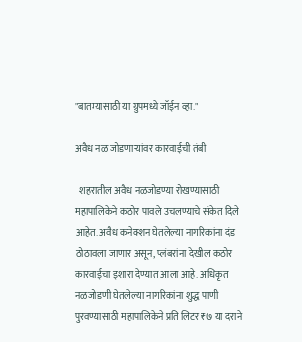"बातम्यासाठी या ग्रुपमध्ये जॉईन व्हा."

अवैध नळ जोडणाऱ्यांवर कारवाईची तंबी

  शहरातील अवैध नळजोडण्या रोखण्यासाठी महापालिकेने कठोर पावले उचलण्याचे संकेत दिले आहेत. अवैध कनेक्शन घेतलेल्या नागरिकांना दंड ठोठावला जाणार असून, प्लंबरांना देखील कठोर कारवाईचा इशारा देण्यात आला आहे. अधिकृत नळजोडणी घेतलेल्या नागरिकांना शुद्ध पाणी पुरवण्यासाठी महापालिकेने प्रति लिटर ₹७ या दराने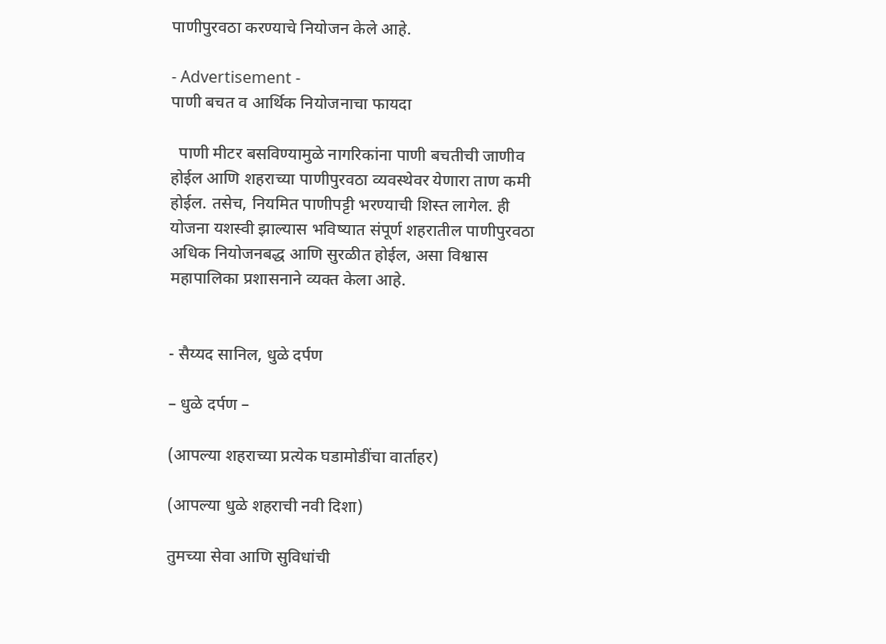पाणीपुरवठा करण्याचे नियोजन केले आहे.

- Advertisement -
पाणी बचत व आर्थिक नियोजनाचा फायदा

  पाणी मीटर बसविण्यामुळे नागरिकांना पाणी बचतीची जाणीव होईल आणि शहराच्या पाणीपुरवठा व्यवस्थेवर येणारा ताण कमी होईल. तसेच, नियमित पाणीपट्टी भरण्याची शिस्त लागेल. ही योजना यशस्वी झाल्यास भविष्यात संपूर्ण शहरातील पाणीपुरवठा अधिक नियोजनबद्ध आणि सुरळीत होईल, असा विश्वास महापालिका प्रशासनाने व्यक्त केला आहे.


- सैय्यद सानिल, धुळे दर्पण

– धुळे दर्पण –

(आपल्या शहराच्या प्रत्येक घडामोडींचा वार्ताहर)

(आपल्या धुळे शहराची नवी दिशा)

तुमच्या सेवा आणि सुविधांची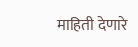माहिती देणारे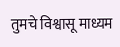तुमचे विश्वासू माध्यम